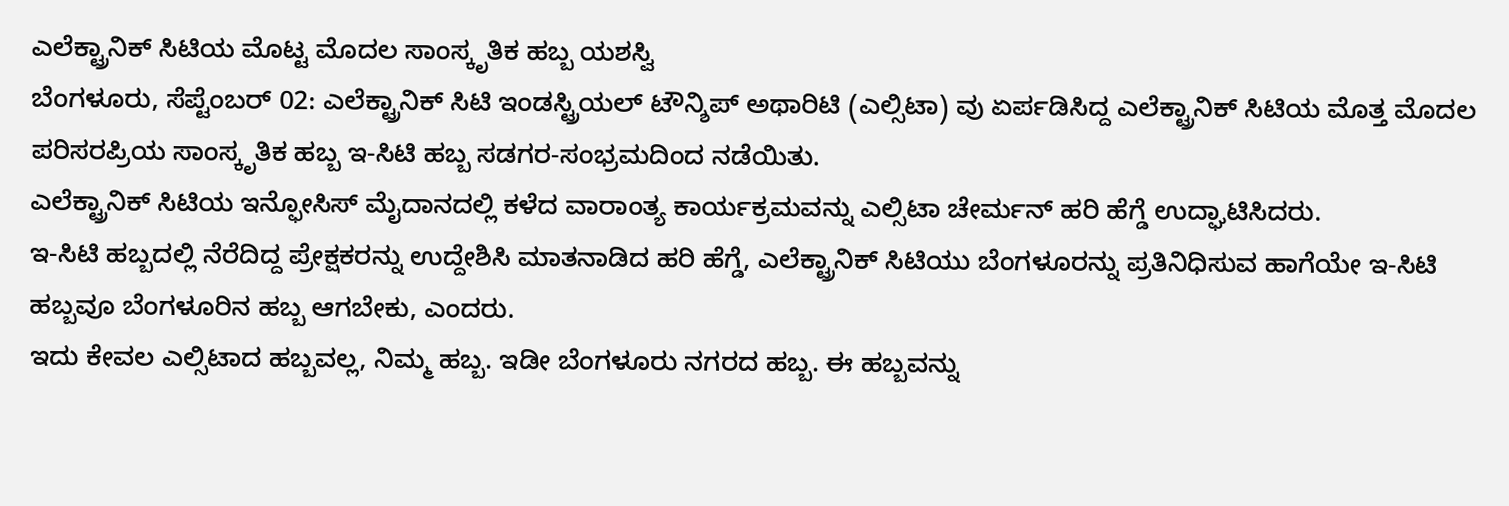ಎಲೆಕ್ಟ್ರಾನಿಕ್ ಸಿಟಿಯ ಮೊಟ್ಟ ಮೊದಲ ಸಾಂಸ್ಕೃತಿಕ ಹಬ್ಬ ಯಶಸ್ವಿ
ಬೆಂಗಳೂರು, ಸೆಪ್ಟೆಂಬರ್ 02: ಎಲೆಕ್ಟ್ರಾನಿಕ್ ಸಿಟಿ ಇಂಡಸ್ಟ್ರಿಯಲ್ ಟೌನ್ಶಿಪ್ ಅಥಾರಿಟಿ (ಎಲ್ಸಿಟಾ) ವು ಏರ್ಪಡಿಸಿದ್ದ ಎಲೆಕ್ಟ್ರಾನಿಕ್ ಸಿಟಿಯ ಮೊತ್ತ ಮೊದಲ ಪರಿಸರಪ್ರಿಯ ಸಾಂಸ್ಕೃತಿಕ ಹಬ್ಬ ಇ-ಸಿಟಿ ಹಬ್ಬ ಸಡಗರ-ಸಂಭ್ರಮದಿಂದ ನಡೆಯಿತು.
ಎಲೆಕ್ಟ್ರಾನಿಕ್ ಸಿಟಿಯ ಇನ್ಫೋಸಿಸ್ ಮೈದಾನದಲ್ಲಿ ಕಳೆದ ವಾರಾಂತ್ಯ ಕಾರ್ಯಕ್ರಮವನ್ನು ಎಲ್ಸಿಟಾ ಚೇರ್ಮನ್ ಹರಿ ಹೆಗ್ಡೆ ಉದ್ಘಾಟಿಸಿದರು.
ಇ-ಸಿಟಿ ಹಬ್ಬದಲ್ಲಿ ನೆರೆದಿದ್ದ ಪ್ರೇಕ್ಷಕರನ್ನು ಉದ್ದೇಶಿಸಿ ಮಾತನಾಡಿದ ಹರಿ ಹೆಗ್ಡೆ, ಎಲೆಕ್ಟ್ರಾನಿಕ್ ಸಿಟಿಯು ಬೆಂಗಳೂರನ್ನು ಪ್ರತಿನಿಧಿಸುವ ಹಾಗೆಯೇ ಇ-ಸಿಟಿ ಹಬ್ಬವೂ ಬೆಂಗಳೂರಿನ ಹಬ್ಬ ಆಗಬೇಕು, ಎಂದರು.
ಇದು ಕೇವಲ ಎಲ್ಸಿಟಾದ ಹಬ್ಬವಲ್ಲ, ನಿಮ್ಮ ಹಬ್ಬ. ಇಡೀ ಬೆಂಗಳೂರು ನಗರದ ಹಬ್ಬ. ಈ ಹಬ್ಬವನ್ನು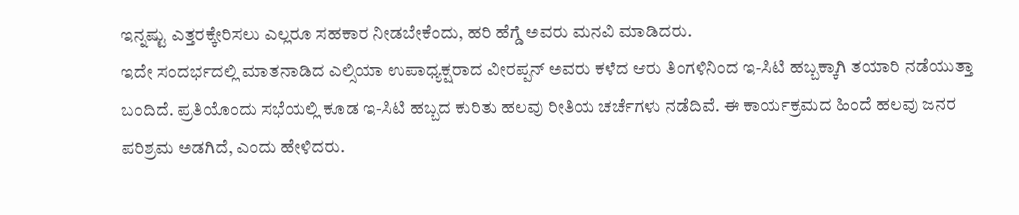ಇನ್ನಷ್ಟು ಎತ್ತರಕ್ಕೇರಿಸಲು ಎಲ್ಲರೂ ಸಹಕಾರ ನೀಡಬೇಕೆಂದು, ಹರಿ ಹೆಗ್ಡೆ ಅವರು ಮನವಿ ಮಾಡಿದರು.
ಇದೇ ಸಂದರ್ಭದಲ್ಲಿ ಮಾತನಾಡಿದ ಎಲ್ಸಿಯಾ ಉಪಾಧ್ಯಕ್ಷರಾದ ವೀರಪ್ಪನ್ ಅವರು ಕಳೆದ ಆರು ತಿಂಗಳಿನಿಂದ ಇ-ಸಿಟಿ ಹಬ್ಬಕ್ಕಾಗಿ ತಯಾರಿ ನಡೆಯುತ್ತಾ ಬಂದಿದೆ. ಪ್ರತಿಯೊಂದು ಸಭೆಯಲ್ಲಿ ಕೂಡ ಇ-ಸಿಟಿ ಹಬ್ಬದ ಕುರಿತು ಹಲವು ರೀತಿಯ ಚರ್ಚೆಗಳು ನಡೆದಿವೆ. ಈ ಕಾರ್ಯಕ್ರಮದ ಹಿಂದೆ ಹಲವು ಜನರ ಪರಿಶ್ರಮ ಅಡಗಿದೆ, ಎಂದು ಹೇಳಿದರು.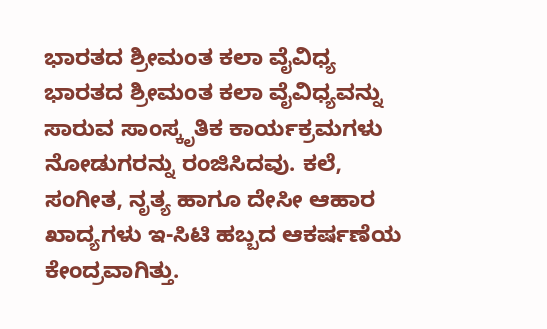ಭಾರತದ ಶ್ರೀಮಂತ ಕಲಾ ವೈವಿಧ್ಯ
ಭಾರತದ ಶ್ರೀಮಂತ ಕಲಾ ವೈವಿಧ್ಯವನ್ನು ಸಾರುವ ಸಾಂಸ್ಕೃತಿಕ ಕಾರ್ಯಕ್ರಮಗಳು ನೋಡುಗರನ್ನು ರಂಜಿಸಿದವು. ಕಲೆ, ಸಂಗೀತ, ನೃತ್ಯ ಹಾಗೂ ದೇಸೀ ಆಹಾರ ಖಾದ್ಯಗಳು ಇ-ಸಿಟಿ ಹಬ್ಬದ ಆಕರ್ಷಣೆಯ ಕೇಂದ್ರವಾಗಿತ್ತು.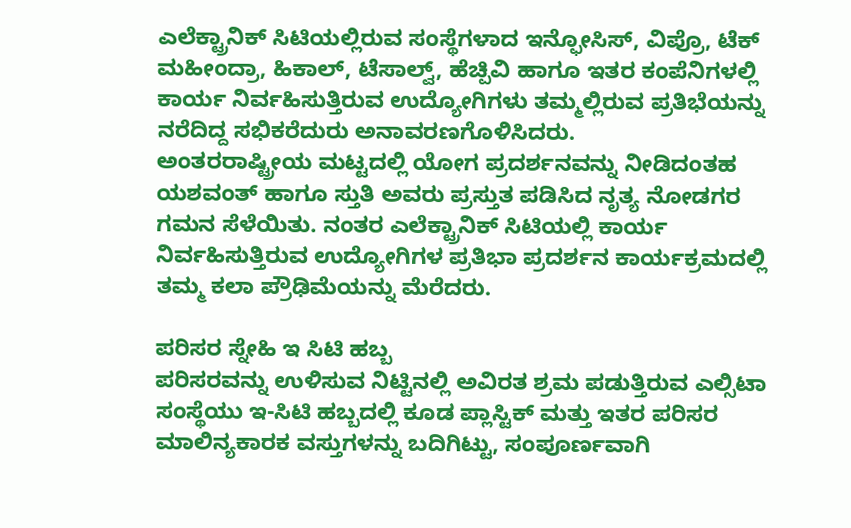ಎಲೆಕ್ಟ್ರಾನಿಕ್ ಸಿಟಿಯಲ್ಲಿರುವ ಸಂಸ್ಥೆಗಳಾದ ಇನ್ಫೋಸಿಸ್, ವಿಪ್ರೊ, ಟೆಕ್ ಮಹೀಂದ್ರಾ, ಹಿಕಾಲ್, ಟೆಸಾಲ್ವ್, ಹೆಚ್ಪಿವಿ ಹಾಗೂ ಇತರ ಕಂಪೆನಿಗಳಲ್ಲಿ ಕಾರ್ಯ ನಿರ್ವಹಿಸುತ್ತಿರುವ ಉದ್ಯೋಗಿಗಳು ತಮ್ಮಲ್ಲಿರುವ ಪ್ರತಿಭೆಯನ್ನು ನರೆದಿದ್ದ ಸಭಿಕರೆದುರು ಅನಾವರಣಗೊಳಿಸಿದರು.
ಅಂತರರಾಷ್ಟ್ರೀಯ ಮಟ್ಟದಲ್ಲಿ ಯೋಗ ಪ್ರದರ್ಶನವನ್ನು ನೀಡಿದಂತಹ ಯಶವಂತ್ ಹಾಗೂ ಸ್ತುತಿ ಅವರು ಪ್ರಸ್ತುತ ಪಡಿಸಿದ ನೃತ್ಯ ನೋಡಗರ ಗಮನ ಸೆಳೆಯಿತು. ನಂತರ ಎಲೆಕ್ಟ್ರಾನಿಕ್ ಸಿಟಿಯಲ್ಲಿ ಕಾರ್ಯ ನಿರ್ವಹಿಸುತ್ತಿರುವ ಉದ್ಯೋಗಿಗಳ ಪ್ರತಿಭಾ ಪ್ರದರ್ಶನ ಕಾರ್ಯಕ್ರಮದಲ್ಲಿ ತಮ್ಮ ಕಲಾ ಪ್ರೌಢಿಮೆಯನ್ನು ಮೆರೆದರು.

ಪರಿಸರ ಸ್ನೇಹಿ ಇ ಸಿಟಿ ಹಬ್ಬ
ಪರಿಸರವನ್ನು ಉಳಿಸುವ ನಿಟ್ಟಿನಲ್ಲಿ ಅವಿರತ ಶ್ರಮ ಪಡುತ್ತಿರುವ ಎಲ್ಸಿಟಾ ಸಂಸ್ಥೆಯು ಇ-ಸಿಟಿ ಹಬ್ಬದಲ್ಲಿ ಕೂಡ ಪ್ಲಾಸ್ಟಿಕ್ ಮತ್ತು ಇತರ ಪರಿಸರ ಮಾಲಿನ್ಯಕಾರಕ ವಸ್ತುಗಳನ್ನು ಬದಿಗಿಟ್ಟು, ಸಂಪೂರ್ಣವಾಗಿ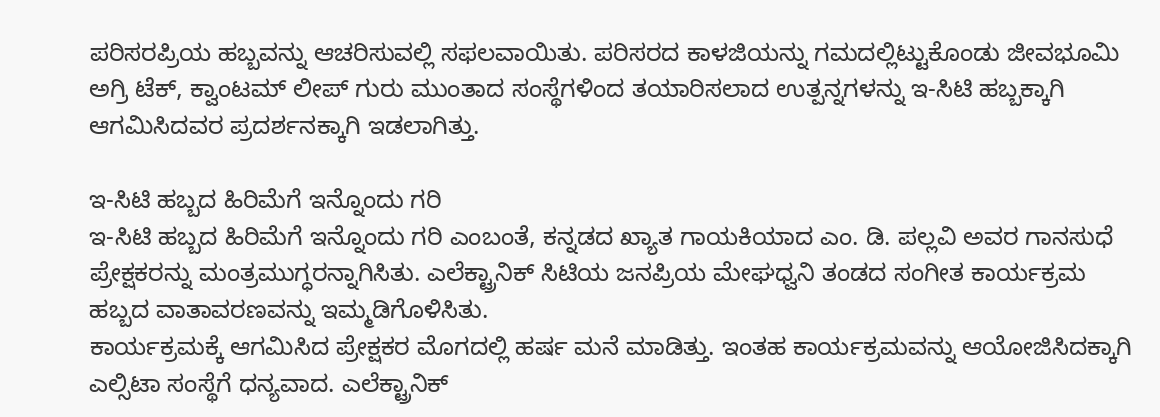ಪರಿಸರಪ್ರಿಯ ಹಬ್ಬವನ್ನು ಆಚರಿಸುವಲ್ಲಿ ಸಫಲವಾಯಿತು. ಪರಿಸರದ ಕಾಳಜಿಯನ್ನು ಗಮದಲ್ಲಿಟ್ಟುಕೊಂಡು ಜೀವಭೂಮಿ ಅಗ್ರಿ ಟೆಕ್, ಕ್ವಾಂಟಮ್ ಲೀಪ್ ಗುರು ಮುಂತಾದ ಸಂಸ್ಥೆಗಳಿಂದ ತಯಾರಿಸಲಾದ ಉತ್ಪನ್ನಗಳನ್ನು ಇ-ಸಿಟಿ ಹಬ್ಬಕ್ಕಾಗಿ ಆಗಮಿಸಿದವರ ಪ್ರದರ್ಶನಕ್ಕಾಗಿ ಇಡಲಾಗಿತ್ತು.

ಇ-ಸಿಟಿ ಹಬ್ಬದ ಹಿರಿಮೆಗೆ ಇನ್ನೊಂದು ಗರಿ
ಇ-ಸಿಟಿ ಹಬ್ಬದ ಹಿರಿಮೆಗೆ ಇನ್ನೊಂದು ಗರಿ ಎಂಬಂತೆ, ಕನ್ನಡದ ಖ್ಯಾತ ಗಾಯಕಿಯಾದ ಎಂ. ಡಿ. ಪಲ್ಲವಿ ಅವರ ಗಾನಸುಧೆ ಪ್ರೇಕ್ಷಕರನ್ನು ಮಂತ್ರಮುಗ್ಧರನ್ನಾಗಿಸಿತು. ಎಲೆಕ್ಟ್ರಾನಿಕ್ ಸಿಟಿಯ ಜನಪ್ರಿಯ ಮೇಘಧ್ವನಿ ತಂಡದ ಸಂಗೀತ ಕಾರ್ಯಕ್ರಮ ಹಬ್ಬದ ವಾತಾವರಣವನ್ನು ಇಮ್ಮಡಿಗೊಳಿಸಿತು.
ಕಾರ್ಯಕ್ರಮಕ್ಕೆ ಆಗಮಿಸಿದ ಪ್ರೇಕ್ಷಕರ ಮೊಗದಲ್ಲಿ ಹರ್ಷ ಮನೆ ಮಾಡಿತ್ತು. ಇಂತಹ ಕಾರ್ಯಕ್ರಮವನ್ನು ಆಯೋಜಿಸಿದಕ್ಕಾಗಿ ಎಲ್ಸಿಟಾ ಸಂಸ್ಥೆಗೆ ಧನ್ಯವಾದ. ಎಲೆಕ್ಟ್ರಾನಿಕ್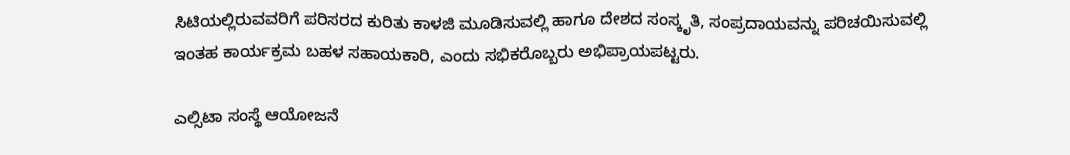ಸಿಟಿಯಲ್ಲಿರುವವರಿಗೆ ಪರಿಸರದ ಕುರಿತು ಕಾಳಜಿ ಮೂಡಿಸುವಲ್ಲಿ ಹಾಗೂ ದೇಶದ ಸಂಸ್ಕೃತಿ, ಸಂಪ್ರದಾಯವನ್ನು ಪರಿಚಯಿಸುವಲ್ಲಿ ಇಂತಹ ಕಾರ್ಯಕ್ರಮ ಬಹಳ ಸಹಾಯಕಾರಿ, ಎಂದು ಸಭಿಕರೊಬ್ಬರು ಅಭಿಪ್ರಾಯಪಟ್ಟರು.

ಎಲ್ಸಿಟಾ ಸಂಸ್ಥೆ ಆಯೋಜನೆ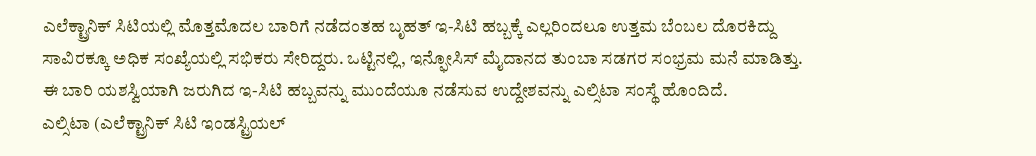ಎಲೆಕ್ಟ್ರಾನಿಕ್ ಸಿಟಿಯಲ್ಲಿ ಮೊತ್ತಮೊದಲ ಬಾರಿಗೆ ನಡೆದಂತಹ ಬೃಹತ್ ಇ-ಸಿಟಿ ಹಬ್ಬಕ್ಕೆ ಎಲ್ಲರಿಂದಲೂ ಉತ್ತಮ ಬೆಂಬಲ ದೊರಕಿದ್ದು ಸಾವಿರಕ್ಕೂ ಅಧಿಕ ಸಂಖ್ಯೆಯಲ್ಲಿ ಸಭಿಕರು ಸೇರಿದ್ದರು. ಒಟ್ಟಿನಲ್ಲಿ, ಇನ್ಫೋಸಿಸ್ ಮೈದಾನದ ತುಂಬಾ ಸಡಗರ ಸಂಭ್ರಮ ಮನೆ ಮಾಡಿತ್ತು. ಈ ಬಾರಿ ಯಶಸ್ವಿಯಾಗಿ ಜರುಗಿದ ಇ-ಸಿಟಿ ಹಬ್ಬವನ್ನು ಮುಂದೆಯೂ ನಡೆಸುವ ಉದ್ದೇಶವನ್ನು ಎಲ್ಸಿಟಾ ಸಂಸ್ಥೆ ಹೊಂದಿದೆ.
ಎಲ್ಸಿಟಾ (ಎಲೆಕ್ಟ್ರಾನಿಕ್ ಸಿಟಿ ಇಂಡಸ್ಟ್ರಿಯಲ್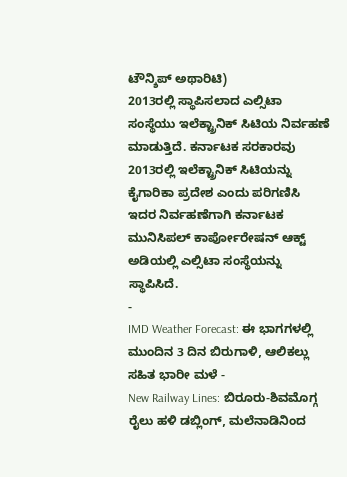ಟೌನ್ಶಿಪ್ ಅಥಾರಿಟಿ)
2013ರಲ್ಲಿ ಸ್ಥಾಪಿಸಲಾದ ಎಲ್ಸಿಟಾ ಸಂಸ್ಥೆಯು ಇಲೆಕ್ಟ್ರಾನಿಕ್ ಸಿಟಿಯ ನಿರ್ವಹಣೆ ಮಾಡುತ್ತಿದೆ. ಕರ್ನಾಟಕ ಸರಕಾರವು 2013ರಲ್ಲಿ ಇಲೆಕ್ಟ್ರಾನಿಕ್ ಸಿಟಿಯನ್ನು ಕೈಗಾರಿಕಾ ಪ್ರದೇಶ ಎಂದು ಪರಿಗಣಿಸಿ ಇದರ ನಿರ್ವಹಣೆಗಾಗಿ ಕರ್ನಾಟಕ ಮುನಿಸಿಪಲ್ ಕಾರ್ಪೋರೇಷನ್ ಆಕ್ಟ್ ಅಡಿಯಲ್ಲಿ ಎಲ್ಸಿಟಾ ಸಂಸ್ಥೆಯನ್ನು ಸ್ಥಾಪಿಸಿದೆ.
-
IMD Weather Forecast: ಈ ಭಾಗಗಳಲ್ಲಿ ಮುಂದಿನ 3 ದಿನ ಬಿರುಗಾಳಿ, ಆಲಿಕಲ್ಲು ಸಹಿತ ಭಾರೀ ಮಳೆ -
New Railway Lines: ಬಿರೂರು-ಶಿವಮೊಗ್ಗ ರೈಲು ಹಳಿ ಡಬ್ಲಿಂಗ್, ಮಲೆನಾಡಿನಿಂದ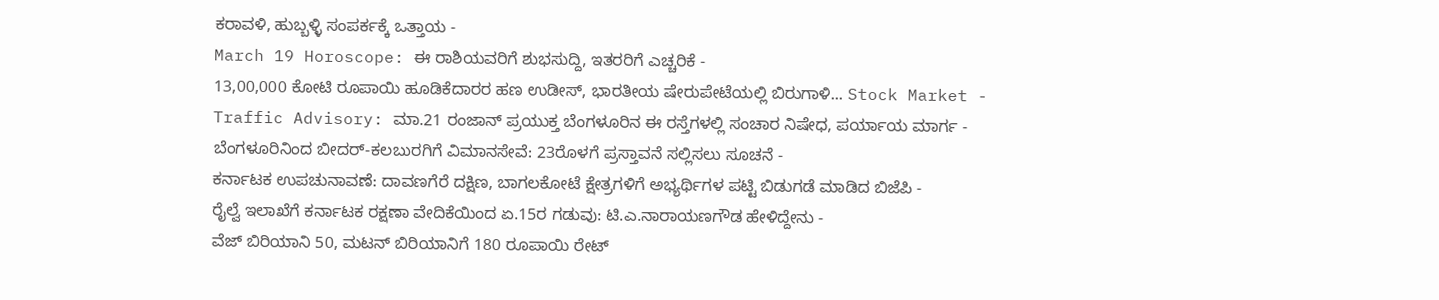ಕರಾವಳಿ, ಹುಬ್ಬಳ್ಳಿ ಸಂಪರ್ಕಕ್ಕೆ ಒತ್ತಾಯ -
March 19 Horoscope: ಈ ರಾಶಿಯವರಿಗೆ ಶುಭಸುದ್ದಿ, ಇತರರಿಗೆ ಎಚ್ಚರಿಕೆ -
13,00,000 ಕೋಟಿ ರೂಪಾಯಿ ಹೂಡಿಕೆದಾರರ ಹಣ ಉಡೀಸ್, ಭಾರತೀಯ ಷೇರುಪೇಟೆಯಲ್ಲಿ ಬಿರುಗಾಳಿ... Stock Market -
Traffic Advisory: ಮಾ.21 ರಂಜಾನ್ ಪ್ರಯುಕ್ತ ಬೆಂಗಳೂರಿನ ಈ ರಸ್ತೆಗಳಲ್ಲಿ ಸಂಚಾರ ನಿಷೇಧ, ಪರ್ಯಾಯ ಮಾರ್ಗ -
ಬೆಂಗಳೂರಿನಿಂದ ಬೀದರ್-ಕಲಬುರಗಿಗೆ ವಿಮಾನಸೇವೆ: 23ರೊಳಗೆ ಪ್ರಸ್ತಾವನೆ ಸಲ್ಲಿಸಲು ಸೂಚನೆ -
ಕರ್ನಾಟಕ ಉಪಚುನಾವಣೆ: ದಾವಣಗೆರೆ ದಕ್ಷಿಣ, ಬಾಗಲಕೋಟೆ ಕ್ಷೇತ್ರಗಳಿಗೆ ಅಭ್ಯರ್ಥಿಗಳ ಪಟ್ಟಿ ಬಿಡುಗಡೆ ಮಾಡಿದ ಬಿಜೆಪಿ -
ರೈಲ್ವೆ ಇಲಾಖೆಗೆ ಕರ್ನಾಟಕ ರಕ್ಷಣಾ ವೇದಿಕೆಯಿಂದ ಏ.15ರ ಗಡುವು: ಟಿ.ಎ.ನಾರಾಯಣಗೌಡ ಹೇಳಿದ್ದೇನು -
ವೆಜ್ ಬಿರಿಯಾನಿ 50, ಮಟನ್ ಬಿರಿಯಾನಿಗೆ 180 ರೂಪಾಯಿ ರೇಟ್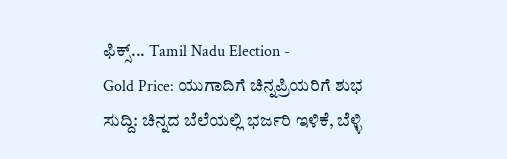ಫಿಕ್ಸ್... Tamil Nadu Election -
Gold Price: ಯುಗಾದಿಗೆ ಚಿನ್ನಪ್ರಿಯರಿಗೆ ಶುಭ ಸುದ್ದಿ: ಚಿನ್ನದ ಬೆಲೆಯಲ್ಲಿ ಭರ್ಜರಿ ಇಳಿಕೆ, ಬೆಳ್ಳಿ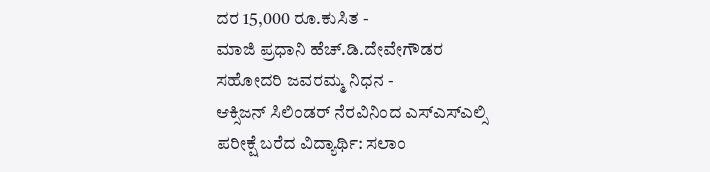ದರ 15,000 ರೂ.ಕುಸಿತ -
ಮಾಜಿ ಪ್ರಧಾನಿ ಹೆಚ್.ಡಿ.ದೇವೇಗೌಡರ ಸಹೋದರಿ ಜವರಮ್ಮ ನಿಧನ -
ಆಕ್ಸಿಜನ್ ಸಿಲಿಂಡರ್ ನೆರವಿನಿಂದ ಎಸ್ಎಸ್ಎಲ್ಸಿ ಪರೀಕ್ಷೆ ಬರೆದ ವಿದ್ಯಾರ್ಥಿ: ಸಲಾಂ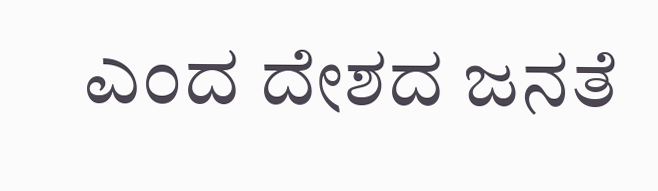ಎಂದ ದೇಶದ ಜನತೆ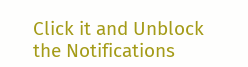Click it and Unblock the Notifications